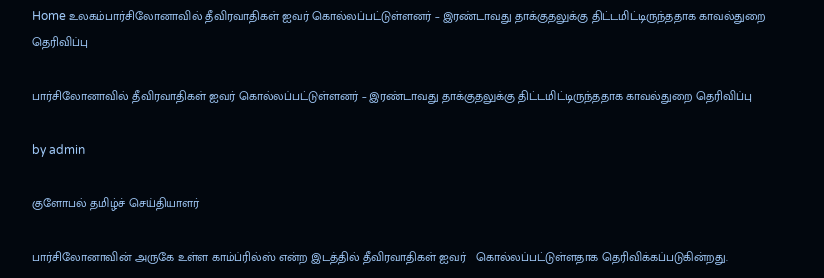Home உலகம்பார்சிலோனாவில் தீவிரவாதிகள் ஐவர் கொல்லப்பட்டுள்ளனர் – இரண்டாவது தாக்குதலுக்கு திட்டமிட்டிருந்ததாக காவல்துறை தெரிவிப்பு

பார்சிலோனாவில் தீவிரவாதிகள் ஐவர் கொல்லப்பட்டுள்ளனர் – இரண்டாவது தாக்குதலுக்கு திட்டமிட்டிருந்ததாக காவல்துறை தெரிவிப்பு

by admin

குளோபல் தமிழ்ச் செய்தியாளர்

பார்சிலோனாவின் அருகே உள்ள காம்ப்ரில்ஸ் என்ற இடத்தில் தீவிரவாதிகள் ஐவர்   கொல்லப்பட்டுள்ளதாக தெரிவிக்கப்படுகின்றது.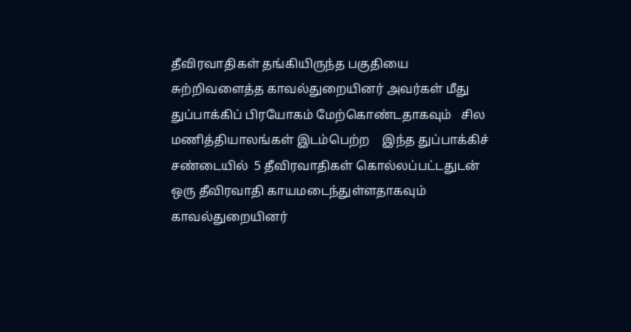தீவிரவாதிகள் தங்கியிருந்த பகுதியை சுற்றிவளைத்த காவல்துறையினர் அவர்கள் மீது   துப்பாக்கிப் பிரயோகம் மேற்கொண்டதாகவும்   சில மணித்தியாலங்கள் இடம்பெற்ற    இந்த துப்பாக்கிச் சண்டையில்  5 தீவிரவாதிகள் கொல்லப்பட்டதுடன்  ஒரு தீவிரவாதி காயமடைந்துள்ளதாகவும் காவல்துறையினர்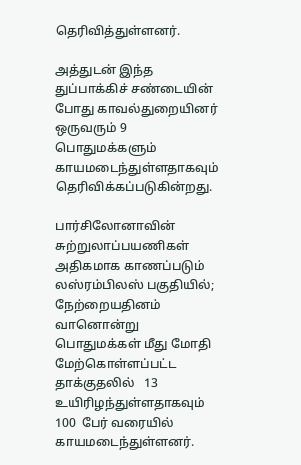தெரிவித்துள்ளனர்.

அத்துடன் இந்த துப்பாக்கிச் சண்டையின் போது காவல்துறையினர் ஒருவரும் 9 பொதுமக்களும் காயமடைந்துள்ளதாகவும் தெரிவிக்கப்படுகின்றது.

பார்சிலோனாவின்  சுற்றுலாப்பயணிகள் அதிகமாக காணப்படும் லஸ்ரம்பிலஸ் பகுதியில்; நேற்றையதினம் வானொன்று பொதுமக்கள் மீது மோதி மேற்கொள்ளப்பட்ட தாக்குதலில்   13 உயிரிழந்துள்ளதாகவும் 100  பேர் வரையில்  காயமடைந்துள்ளனர்.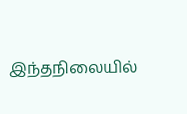இந்தநிலையில்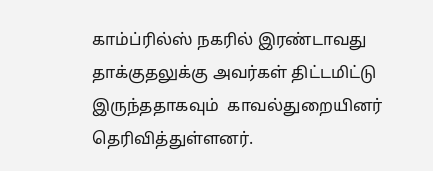காம்ப்ரில்ஸ் நகரில் இரண்டாவது தாக்குதலுக்கு அவர்கள் திட்டமிட்டு இருந்ததாகவும்  காவல்துறையினர்  தெரிவித்துள்ளனர்.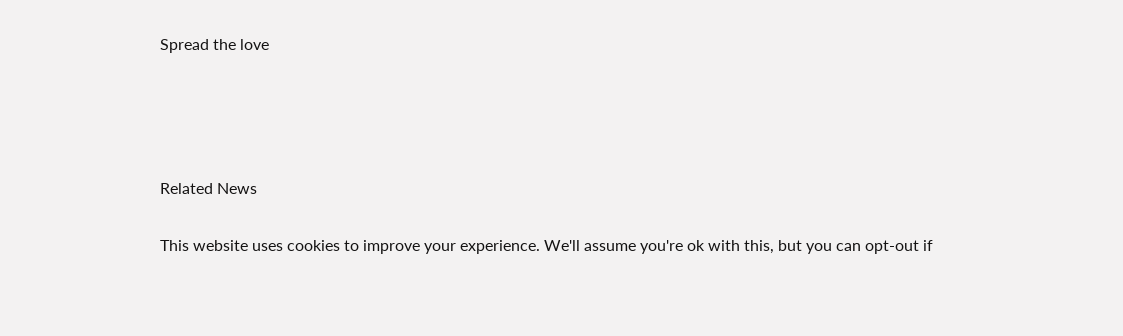Spread the love




Related News

This website uses cookies to improve your experience. We'll assume you're ok with this, but you can opt-out if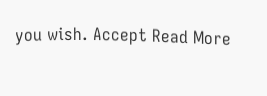you wish. Accept Read More